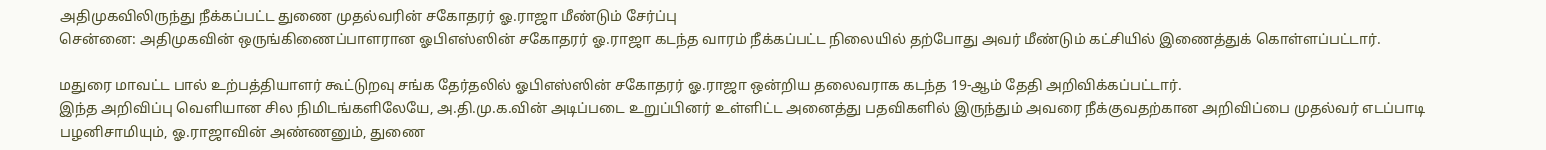அதிமுகவிலிருந்து நீக்கப்பட்ட துணை முதல்வரின் சகோதரர் ஓ.ராஜா மீண்டும் சேர்ப்பு
சென்னை: அதிமுகவின் ஒருங்கிணைப்பாளரான ஓபிஎஸ்ஸின் சகோதரர் ஓ.ராஜா கடந்த வாரம் நீக்கப்பட்ட நிலையில் தற்போது அவர் மீண்டும் கட்சியில் இணைத்துக் கொள்ளப்பட்டார்.

மதுரை மாவட்ட பால் உற்பத்தியாளர் கூட்டுறவு சங்க தேர்தலில் ஓபிஎஸ்ஸின் சகோதரர் ஓ.ராஜா ஒன்றிய தலைவராக கடந்த 19-ஆம் தேதி அறிவிக்கப்பட்டார்.
இந்த அறிவிப்பு வெளியான சில நிமிடங்களிலேயே, அ.தி.மு.க.வின் அடிப்படை உறுப்பினர் உள்ளிட்ட அனைத்து பதவிகளில் இருந்தும் அவரை நீக்குவதற்கான அறிவிப்பை முதல்வர் எடப்பாடி பழனிசாமியும், ஓ.ராஜாவின் அண்ணனும், துணை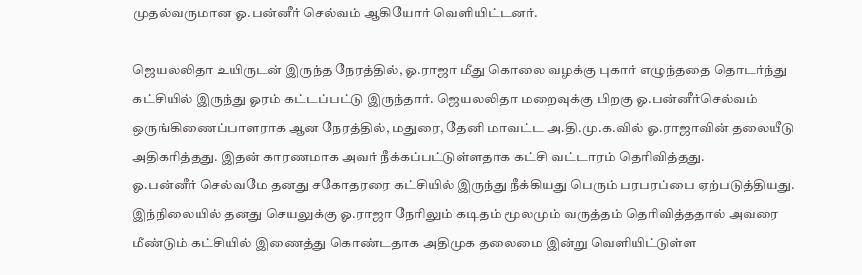முதல்வருமான ஓ.பன்னீர் செல்வம் ஆகியோர் வெளியிட்டனர்.

ஜெயலலிதா உயிருடன் இருந்த நேரத்தில், ஓ.ராஜா மீது கொலை வழக்கு புகார் எழுந்ததை தொடர்ந்து கட்சியில் இருந்து ஓரம் கட்டப்பட்டு இருந்தார். ஜெயலலிதா மறைவுக்கு பிறகு ஓ.பன்னீர்செல்வம் ஒருங்கிணைப்பாளராக ஆன நேரத்தில், மதுரை, தேனி மாவட்ட அ.தி.மு.க.வில் ஓ.ராஜாவின் தலையீடு அதிகரித்தது. இதன் காரணமாக அவர் நீக்கப்பட்டுள்ளதாக கட்சி வட்டாரம் தெரிவித்தது.
ஓ.பன்னீர் செல்வமே தனது சகோதரரை கட்சியில் இருந்து நீக்கியது பெரும் பரபரப்பை ஏற்படுத்தியது. இந்நிலையில் தனது செயலுக்கு ஓ.ராஜா நேரிலும் கடிதம் மூலமும் வருத்தம் தெரிவித்ததால் அவரை மீண்டும் கட்சியில் இணைத்து கொண்டதாக அதிமுக தலைமை இன்று வெளியிட்டுள்ள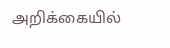அறிக்கையில்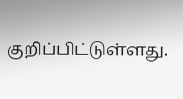குறிப்பிட்டுள்ளது.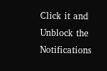Click it and Unblock the Notifications